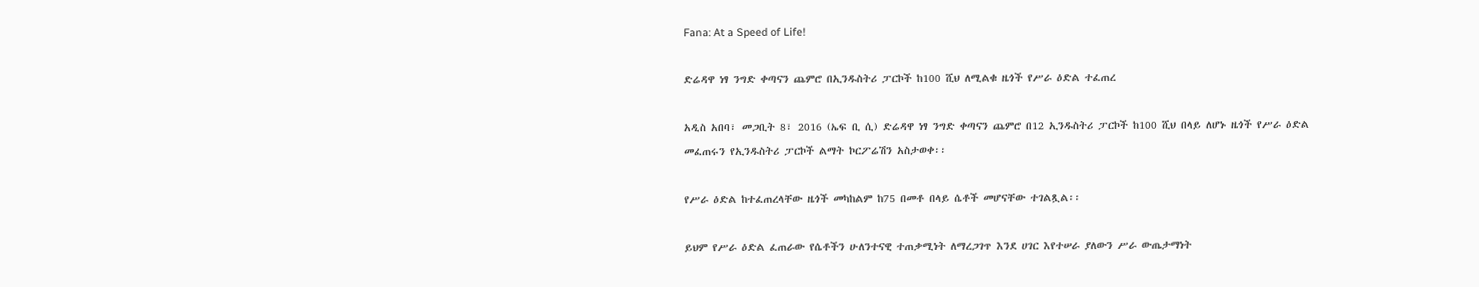Fana: At a Speed of Life!

ድሬዳዋ ነፃ ንግድ ቀጣናን ጨምሮ በኢንዱስትሪ ፓርኮች ከ100 ሺህ ለሚልቁ ዜጎች የሥራ ዕድል ተፈጠረ

አዲስ አበባ፣ መጋቢት 8፣ 2016 (ኤፍ ቢ ሲ) ድሬዳዋ ነፃ ንግድ ቀጣናን ጨምሮ በ12 ኢንዱስትሪ ፓርኮች ከ100 ሺህ በላይ ለሆኑ ዜጎች የሥራ ዕድል መፈጠሩን የኢንዱስትሪ ፓርኮች ልማት ኮርፖሬሽን አስታወቀ፡፡

የሥራ ዕድል ከተፈጠረላቸው ዜጎች መካከልም ከ75 በመቶ በላይ ሴቶች መሆናቸው ተገልጿል፡፡

ይህም የሥራ ዕድል ፈጠራው የሴቶችን ሁለንተናዊ ተጠቃሚነት ለማረጋገጥ እንደ ሀገር እየተሠራ ያለውን ሥራ ውጤታማነት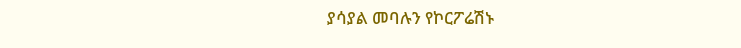ያሳያል መባሉን የኮርፖሬሽኑ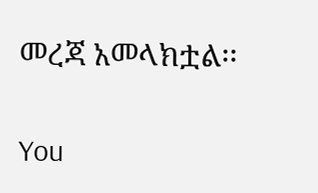መረጃ አመላክቷል፡፡

You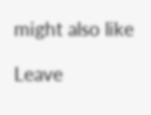might also like

Leave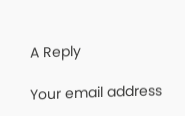A Reply

Your email address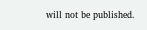will not be published.